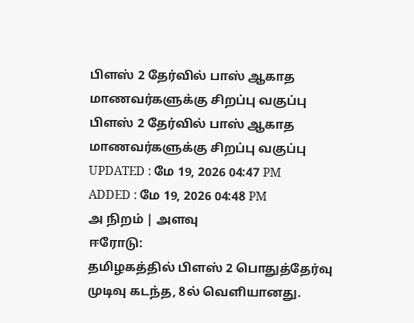பிளஸ் 2 தேர்வில் பாஸ் ஆகாத மாணவர்களுக்கு சிறப்பு வகுப்பு
பிளஸ் 2 தேர்வில் பாஸ் ஆகாத மாணவர்களுக்கு சிறப்பு வகுப்பு
UPDATED : மே 19, 2026 04:47 PM
ADDED : மே 19, 2026 04:48 PM
அ நிறம் | அளவு
ஈரோடு:
தமிழகத்தில் பிளஸ் 2 பொதுத்தேர்வு முடிவு கடந்த, 8ல் வெளியானது.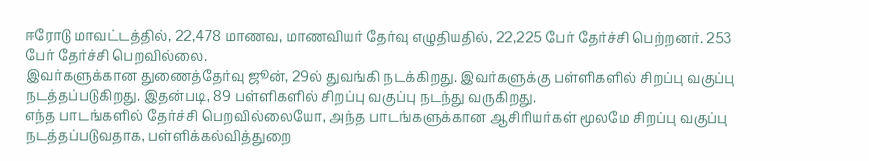ஈரோடு மாவட்டத்தில், 22,478 மாணவ, மாணவியர் தேர்வு எழுதியதில், 22,225 பேர் தேர்ச்சி பெற்றனர். 253 பேர் தேர்ச்சி பெறவில்லை.
இவர்களுக்கான துணைத்தேர்வு ஜூன், 29ல் துவங்கி நடக்கிறது. இவர்களுக்கு பள்ளிகளில் சிறப்பு வகுப்பு நடத்தப்படுகிறது. இதன்படி, 89 பள்ளிகளில் சிறப்பு வகுப்பு நடந்து வருகிறது.
எந்த பாடங்களில் தேர்ச்சி பெறவில்லையோ, அந்த பாடங்களுக்கான ஆசிரியர்கள் மூலமே சிறப்பு வகுப்பு நடத்தப்படுவதாக, பள்ளிக்கல்வித்துறை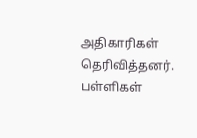அதிகாரிகள் தெரிவித்தனர். பள்ளிகள்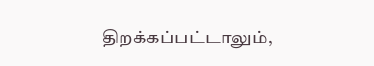திறக்கப்பட்டாலும்,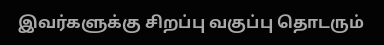இவர்களுக்கு சிறப்பு வகுப்பு தொடரும்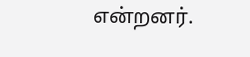என்றனர்.